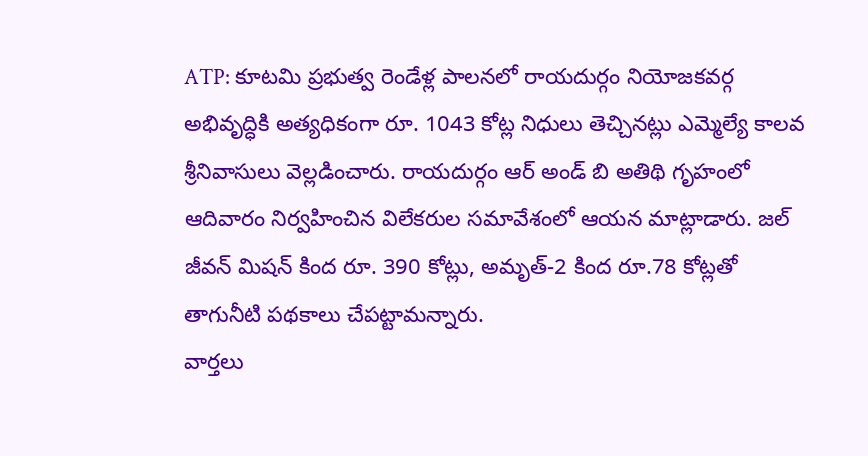ATP: కూటమి ప్రభుత్వ రెండేళ్ల పాలనలో రాయదుర్గం నియోజకవర్గ అభివృద్ధికి అత్యధికంగా రూ. 1043 కోట్ల నిధులు తెచ్చినట్లు ఎమ్మెల్యే కాలవ శ్రీనివాసులు వెల్లడించారు. రాయదుర్గం ఆర్ అండ్ బి అతిథి గృహంలో ఆదివారం నిర్వహించిన విలేకరుల సమావేశంలో ఆయన మాట్లాడారు. జల్ జీవన్ మిషన్ కింద రూ. 390 కోట్లు, అమృత్-2 కింద రూ.78 కోట్లతో తాగునీటి పథకాలు చేపట్టామన్నారు.
వార్తలు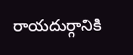రాయదుర్గానికి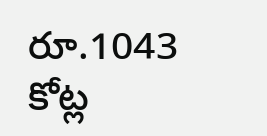రూ.1043 కోట్ల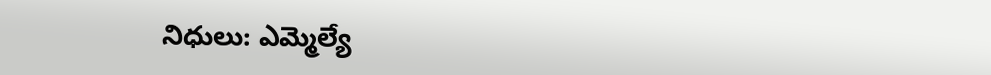నిధులు: ఎమ్మెల్యే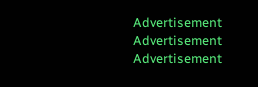Advertisement
Advertisement
Advertisement